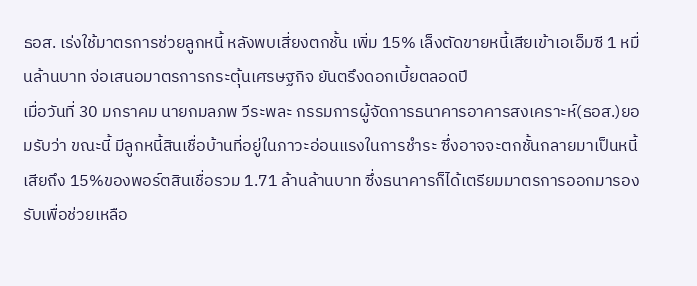ธอส. เร่งใช้มาตรการช่วยลูกหนี้ หลังพบเสี่ยงตกชั้น เพิ่ม 15% เล็งตัดขายหนี้เสียเข้าเอเอ็มซี 1 หมื่นล้านบาท จ่อเสนอมาตรการกระตุ้นเศรษฐกิจ ยันตรึงดอกเบี้ยตลอดปี
เมื่อวันที่ 30 มกราคม นายกมลภพ วีระพละ กรรมการผู้จัดการธนาคารอาคารสงเคราะห์(ธอส.)ยอมรับว่า ขณะนี้ มีลูกหนี้สินเชื่อบ้านที่อยู่ในภาวะอ่อนแรงในการชำระ ซึ่งอาจจะตกชั้นกลายมาเป็นหนี้เสียถึง 15%ของพอร์ตสินเชื่อรวม 1.71 ล้านล้านบาท ซึ่งธนาคารก็ได้เตรียมมาตรการออกมารองรับเพื่อช่วยเหลือ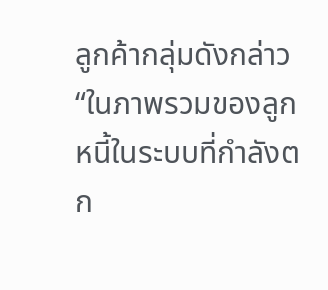ลูกค้ากลุ่มดังกล่าว
“ในภาพรวมของลูกหนี้ในระบบที่กำลังตก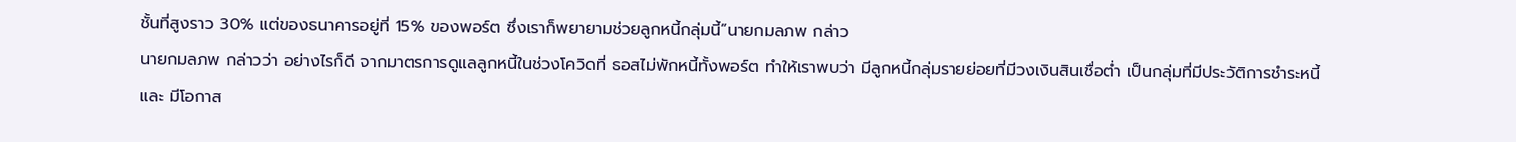ชั้นที่สูงราว 30% แต่ของธนาคารอยู่ที่ 15% ของพอร์ต ซึ่งเราก็พยายามช่วยลูกหนี้กลุ่มนี้”นายกมลภพ กล่าว
นายกมลภพ กล่าวว่า อย่างไรก็ดี จากมาตรการดูแลลูกหนี้ในช่วงโควิดที่ ธอสไม่พักหนี้ทั้งพอร์ต ทำให้เราพบว่า มีลูกหนี้กลุ่มรายย่อยที่มีวงเงินสินเชื่อต่ำ เป็นกลุ่มที่มีประวัติการชำระหนี้ และ มีโอกาส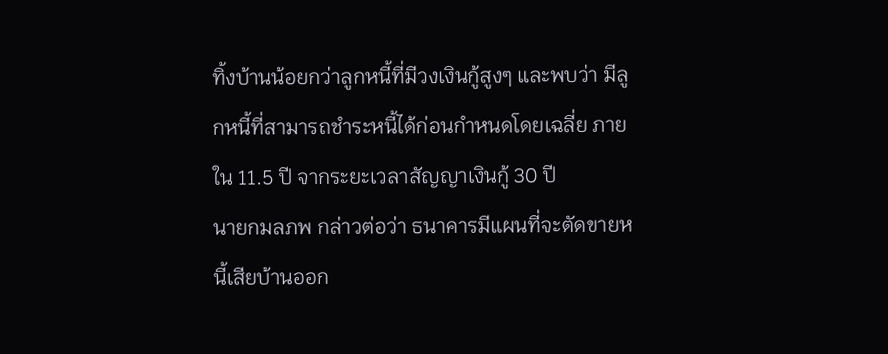ทิ้งบ้านน้อยกว่าลูกหนี้ที่มีวงเงินกู้สูงๆ และพบว่า มีลูกหนี้ที่สามารถชำระหนี้ได้ก่อนกำหนดโดยเฉลี่ย ภายใน 11.5 ปี จากระยะเวลาสัญญาเงินกู้ 30 ปี
นายกมลภพ กล่าวต่อว่า ธนาคารมีแผนที่จะตัดขายหนี้เสียบ้านออก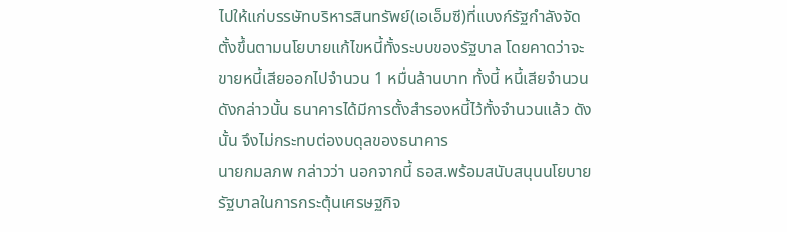ไปให้แก่บรรษัทบริหารสินทรัพย์(เอเอ็มซี)ที่แบงก์รัฐกำลังจัดตั้งขึ้นตามนโยบายแก้ไขหนี้ทั้งระบบของรัฐบาล โดยคาดว่าจะขายหนี้เสียออกไปจำนวน 1 หมื่นล้านบาท ทั้งนี้ หนี้เสียจำนวนดังกล่าวนั้น ธนาคารได้มีการตั้งสำรองหนี้ไว้ทั้งจำนวนแล้ว ดังนั้น จึงไม่กระทบต่องบดุลของธนาคาร
นายกมลภพ กล่าวว่า นอกจากนี้ ธอส.พร้อมสนับสนุนนโยบายรัฐบาลในการกระตุ้นเศรษฐกิจ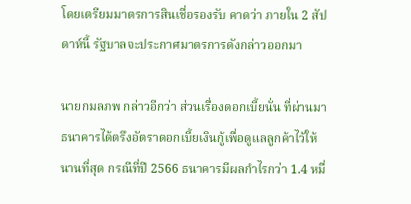โดยเตรียมมาตรการสินเชื่อรองรับ คาดว่า ภายใน 2 สัปดาห์นี้ รัฐบาลจะประกาศมาตรการดังกล่าวออกมา

นายกมลภพ กล่าวอีกว่า ส่วนเรื่องดอกเบี้ยนั่น ที่ผ่านมา ธนาคารได้ตรึงอัตราดอกเบี้ยเงินกู้เพื่อดูแลลูกค้าไว้ให้นานที่สุด กรณีที่ปี 2566 ธนาคารมีผลกำไรกว่า 1.4 หมื่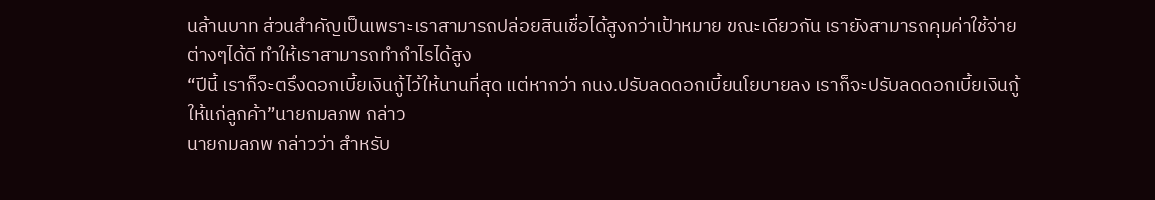นล้านบาท ส่วนสำคัญเป็นเพราะเราสามารถปล่อยสินเชื่อได้สูงกว่าเป้าหมาย ขณะเดียวกัน เรายังสามารถคุมค่าใช้จ่ายต่างๆได้ดี ทำให้เราสามารถทำกำไรได้สูง
“ปีนี้ เราก็จะตรึงดอกเบี้ยเงินกู้ไว้ให้นานที่สุด แต่หากว่า กนง.ปรับลดดอกเบี้ยนโยบายลง เราก็จะปรับลดดอกเบี้ยเงินกู้ให้แก่ลูกค้า”นายกมลภพ กล่าว
นายกมลภพ กล่าวว่า สำหรับ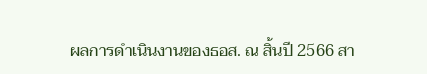ผลการดำเนินงานของธอส. ณ สิ้นปี 2566 สา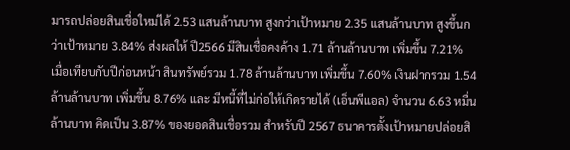มารถปล่อยสินเชื่อใหม่ได้ 2.53 แสนล้านบาท สูงกว่าเป้าหมาย 2.35 แสนล้านบาท สูงขึ้นกว่าเป้าหมาย 3.84% ส่งผลให้ ปี2566 มีสินเชื่อคงค้าง 1.71 ล้านล้านบาท เพิ่มขึ้น 7.21% เมื่อเทียบกับปีก่อนหน้า สินทรัพย์รวม 1.78 ล้านล้านบาท เพิ่มขึ้น 7.60% เงินฝากรวม 1.54 ล้านล้านบาท เพิ่มขึ้น 8.76% และ มีหนี้ที่ไม่ก่อให้เกิดรายได้ (เอ็นพีแอล) จำนวน 6.63 หมื่นล้านบาท คิดเป็น 3.87% ของยอดสินเชื่อรวม สำหรับปี 2567 ธนาคารตั้งเป้าหมายปล่อยสิ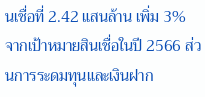นเชื่อที่ 2.42 แสนล้าน เพิ่ม 3% จากเป้าหมายสินเชื่อในปี 2566 ส่วนการระดมทุนและเงินฝาก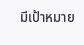มีเป้าหมาย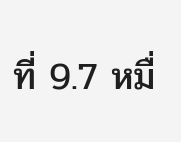ที่ 9.7 หมื่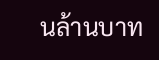นล้านบาท